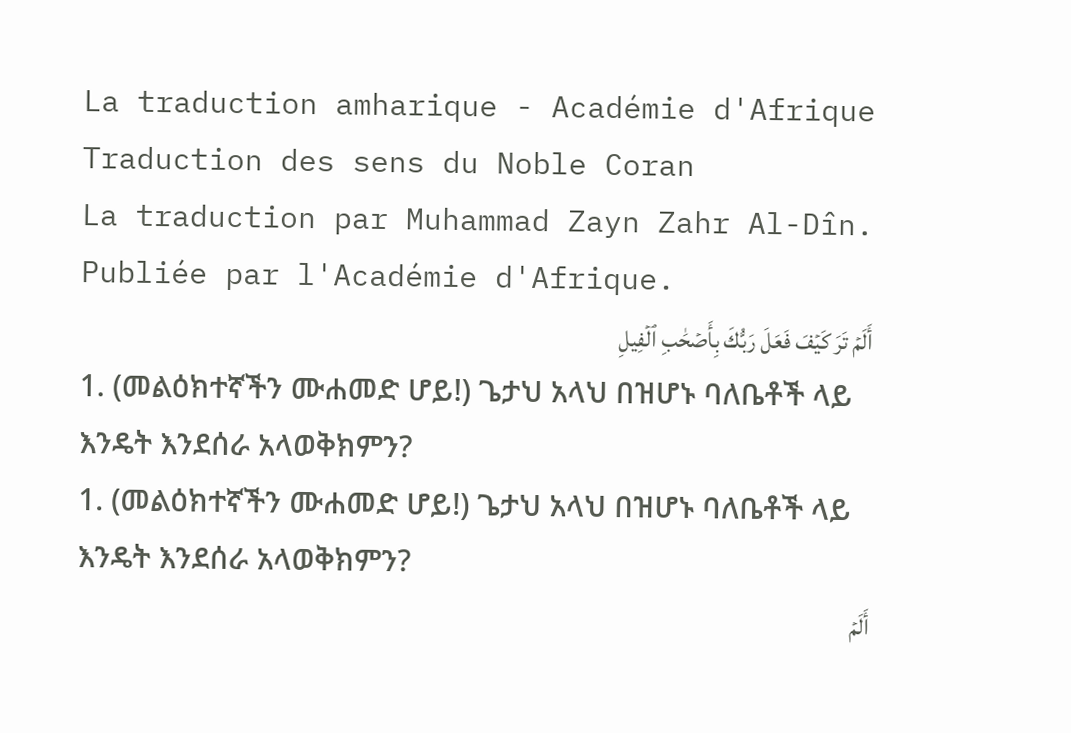La traduction amharique - Académie d'Afrique
Traduction des sens du Noble Coran
La traduction par Muhammad Zayn Zahr Al-Dîn. Publiée par l'Académie d'Afrique.
أَلَمۡ تَرَ كَيۡفَ فَعَلَ رَبُّكَ بِأَصۡحَٰبِ ٱلۡفِيلِ
1. (መልዕክተኛችን ሙሐመድ ሆይ!) ጌታህ አላህ በዝሆኑ ባለቤቶች ላይ እንዴት እንደሰራ አላወቅክምን?
1. (መልዕክተኛችን ሙሐመድ ሆይ!) ጌታህ አላህ በዝሆኑ ባለቤቶች ላይ እንዴት እንደሰራ አላወቅክምን?
أَلَمۡ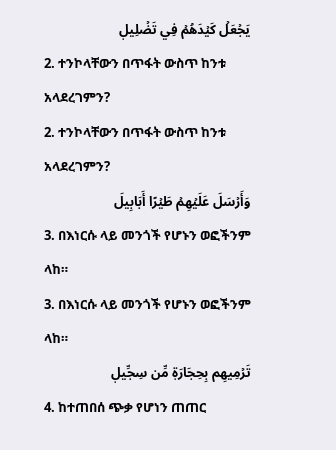يَجۡعَلۡ كَيۡدَهُمۡ فِي تَضۡلِيلٖ
2. ተንኮላቸውን በጥፋት ውስጥ ከንቱ አላደረገምን?
2. ተንኮላቸውን በጥፋት ውስጥ ከንቱ አላደረገምን?
وَأَرۡسَلَ عَلَيۡهِمۡ طَيۡرًا أَبَابِيلَ
3. በእነርሱ ላይ መንጎች የሆኑን ወፎችንም ላከ።
3. በእነርሱ ላይ መንጎች የሆኑን ወፎችንም ላከ።
تَرۡمِيهِم بِحِجَارَةٖ مِّن سِجِّيلٖ
4. ከተጠበሰ ጭቃ የሆነን ጠጠር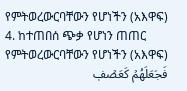የምትወረውርባቸውን የሆነችን (አእዋፍ)
4. ከተጠበሰ ጭቃ የሆነን ጠጠር የምትወረውርባቸውን የሆነችን (አእዋፍ)
فَجَعَلَهُمۡ كَعَصۡفٖ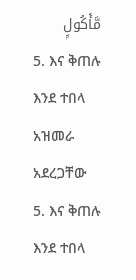مَّأۡكُولِۭ
5. እና ቅጠሉ እንደ ተበላ አዝመራ አደረጋቸው
5. እና ቅጠሉ እንደ ተበላ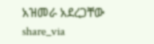አዝመራ አደረጋቸው
share_via